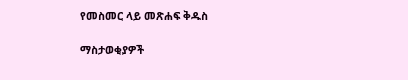የመስመር ላይ መጽሐፍ ቅዱስ

ማስታወቂያዎች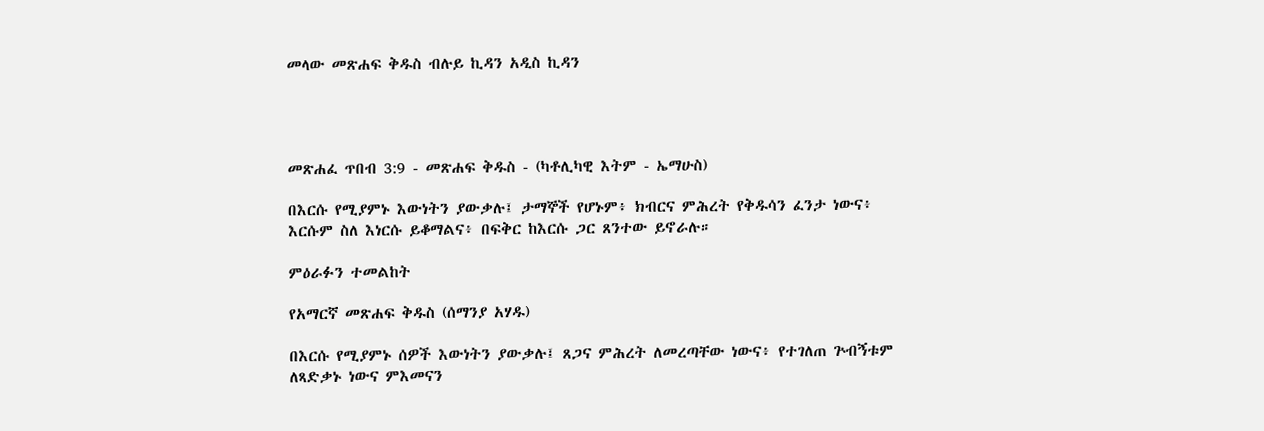መላው መጽሐፍ ቅዱስ ብሉይ ኪዳን አዲስ ኪዳን




መጽሐፈ ጥበብ 3:9 - መጽሐፍ ቅዱስ - (ካቶሊካዊ እትም - ኤማሁስ)

በእርሱ የሚያምኑ እውነትን ያውቃሉ፤ ታማኞች የሆኑም፥ ክብርና ምሕረት የቅዱሳን ፈንታ ነውና፥ እርሱም ስለ እነርሱ ይቆማልና፥ በፍቅር ከእርሱ ጋር ጸንተው ይኖራሉ።

ምዕራፉን ተመልከት

የአማርኛ መጽሐፍ ቅዱስ (ሰማንያ አሃዱ)

በእርሱ የሚያምኑ ሰዎች እውነትን ያውቃሉ፤ ጸጋና ምሕረት ለመረጣቸው ነውና፥ የተገለጠ ጕብኝቱም ለጻድቃኑ ነውና ምእመናን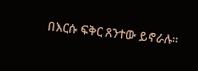በእርሱ ፍቅር ጸንተው ይኖራሉ።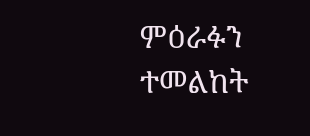ምዕራፉን ተመልከት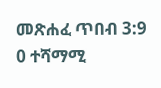መጽሐፈ ጥበብ 3:9
0 ተሻማሚ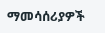ማመሳሰሪያዎች